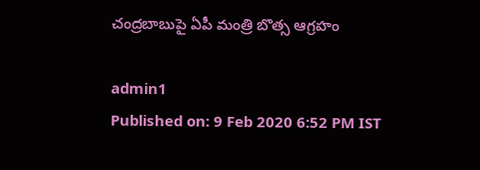చంద్రబాబుపై ఏపీ మంత్రి బొత్స ఆగ్రహం

admin1
Published on: 9 Feb 2020 6:52 PM IST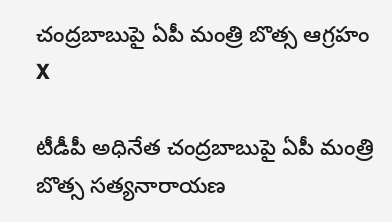చంద్రబాబుపై ఏపీ మంత్రి బొత్స ఆగ్రహం
X

టీడీపీ అధినేత చంద్రబాబుపై ఏపీ మంత్రి బొత్స సత్యనారాయణ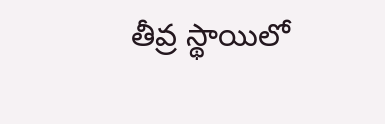తీవ్ర స్థాయిలో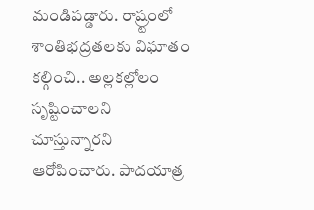మండిపడ్డారు. రాష్ర్టంలో శాంతిభద్రతలకు విఘాతం కల్గించి.. అల్లకల్లోలం సృష్టించాలని చూస్తున్నారని ఆరోపించారు. పాదయాత్ర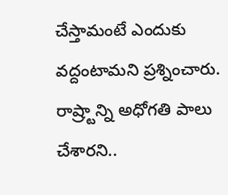చేస్తామంటే ఎందుకు వద్దంటామని ప్రశ్నించారు. రాష్ర్టాన్ని అధోగతి పాలు చేశారని..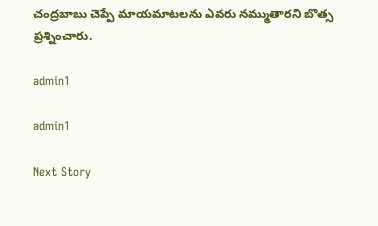చంద్రబాబు చెప్పే మాయమాటలను ఎవరు నమ్ముతారని బొత్స ప్రశ్నించారు.

admin1

admin1

Next Story